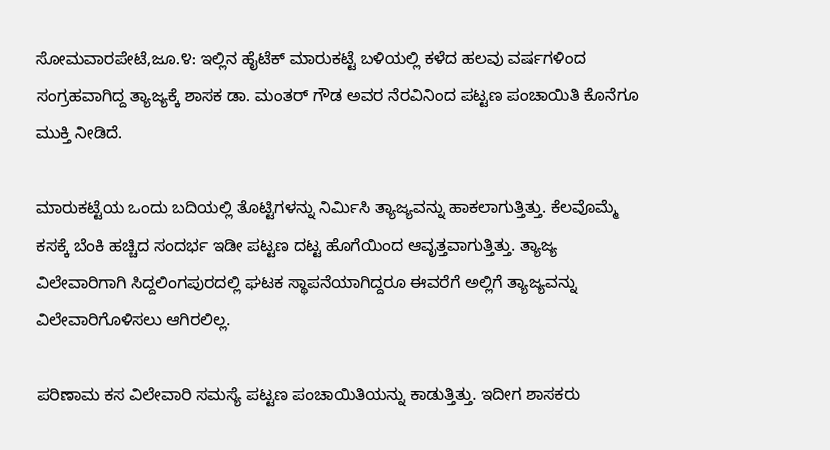ಸೋಮವಾರಪೇಟೆ,ಜೂ.೪: ಇಲ್ಲಿನ ಹೈಟೆಕ್ ಮಾರುಕಟ್ಟೆ ಬಳಿಯಲ್ಲಿ ಕಳೆದ ಹಲವು ವರ್ಷಗಳಿಂದ ಸಂಗ್ರಹವಾಗಿದ್ದ ತ್ಯಾಜ್ಯಕ್ಕೆ ಶಾಸಕ ಡಾ. ಮಂತರ್ ಗೌಡ ಅವರ ನೆರವಿನಿಂದ ಪಟ್ಟಣ ಪಂಚಾಯಿತಿ ಕೊನೆಗೂ ಮುಕ್ತಿ ನೀಡಿದೆ.

ಮಾರುಕಟ್ಟೆಯ ಒಂದು ಬದಿಯಲ್ಲಿ ತೊಟ್ಟಿಗಳನ್ನು ನಿರ್ಮಿಸಿ ತ್ಯಾಜ್ಯವನ್ನು ಹಾಕಲಾಗುತ್ತಿತ್ತು. ಕೆಲವೊಮ್ಮೆ ಕಸಕ್ಕೆ ಬೆಂಕಿ ಹಚ್ಚಿದ ಸಂದರ್ಭ ಇಡೀ ಪಟ್ಟಣ ದಟ್ಟ ಹೊಗೆಯಿಂದ ಆವೃತ್ತವಾಗುತ್ತಿತ್ತು. ತ್ಯಾಜ್ಯ ವಿಲೇವಾರಿಗಾಗಿ ಸಿದ್ದಲಿಂಗಪುರದಲ್ಲಿ ಘಟಕ ಸ್ಥಾಪನೆಯಾಗಿದ್ದರೂ ಈವರೆಗೆ ಅಲ್ಲಿಗೆ ತ್ಯಾಜ್ಯವನ್ನು ವಿಲೇವಾರಿಗೊಳಿಸಲು ಆಗಿರಲಿಲ್ಲ.

ಪರಿಣಾಮ ಕಸ ವಿಲೇವಾರಿ ಸಮಸ್ಯೆ ಪಟ್ಟಣ ಪಂಚಾಯಿತಿಯನ್ನು ಕಾಡುತ್ತಿತ್ತು. ಇದೀಗ ಶಾಸಕರು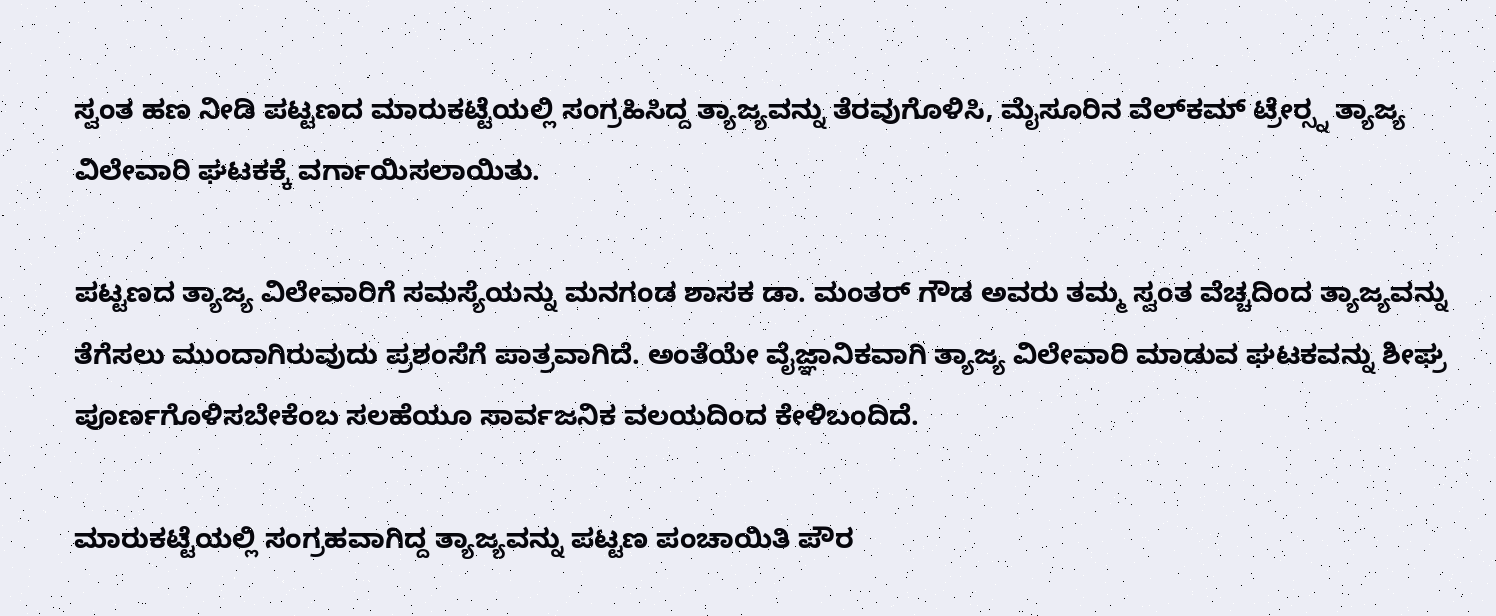ಸ್ವಂತ ಹಣ ನೀಡಿ ಪಟ್ಟಣದ ಮಾರುಕಟ್ಟೆಯಲ್ಲಿ ಸಂಗ್ರಹಿಸಿದ್ದ ತ್ಯಾಜ್ಯವನ್ನು ತೆರವುಗೊಳಿಸಿ, ಮೈಸೂರಿನ ವೆಲ್‌ಕಮ್ ಟ್ರೇರ‍್ಸ್ನ ತ್ಯಾಜ್ಯ ವಿಲೇವಾರಿ ಘಟಕಕ್ಕೆ ವರ್ಗಾಯಿಸಲಾಯಿತು.

ಪಟ್ಟಣದ ತ್ಯಾಜ್ಯ ವಿಲೇವಾರಿಗೆ ಸಮಸ್ಯೆಯನ್ನು ಮನಗಂಡ ಶಾಸಕ ಡಾ. ಮಂತರ್ ಗೌಡ ಅವರು ತಮ್ಮ ಸ್ವಂತ ವೆಚ್ಚದಿಂದ ತ್ಯಾಜ್ಯವನ್ನು ತೆಗೆಸಲು ಮುಂದಾಗಿರುವುದು ಪ್ರಶಂಸೆಗೆ ಪಾತ್ರವಾಗಿದೆ. ಅಂತೆಯೇ ವೈಜ್ಞಾನಿಕವಾಗಿ ತ್ಯಾಜ್ಯ ವಿಲೇವಾರಿ ಮಾಡುವ ಘಟಕವನ್ನು ಶೀಘ್ರ ಪೂರ್ಣಗೊಳಿಸಬೇಕೆಂಬ ಸಲಹೆಯೂ ಸಾರ್ವಜನಿಕ ವಲಯದಿಂದ ಕೇಳಿಬಂದಿದೆ.

ಮಾರುಕಟ್ಟೆಯಲ್ಲಿ ಸಂಗ್ರಹವಾಗಿದ್ದ ತ್ಯಾಜ್ಯವನ್ನು ಪಟ್ಟಣ ಪಂಚಾಯಿತಿ ಪೌರ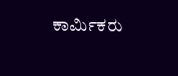ಕಾರ್ಮಿಕರು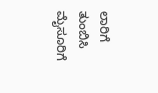ಲಾರಿಗೆ ತುಂಬಿಸಿ ಮೈಸೂರಿಗೆ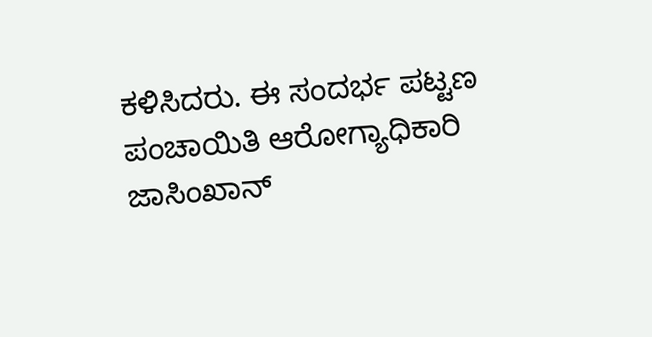ಕಳಿಸಿದರು. ಈ ಸಂದರ್ಭ ಪಟ್ಟಣ ಪಂಚಾಯಿತಿ ಆರೋಗ್ಯಾಧಿಕಾರಿ ಜಾಸಿಂಖಾನ್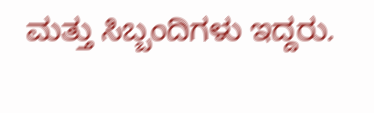ಮತ್ತು ಸಿಬ್ಬಂದಿಗಳು ಇದ್ದರು.